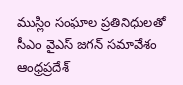ముస్లిం సంఘాల ప్రతినిధులతో సీఎం వైఎస్ జగన్ సమావేశం
ఆంధ్రప్రదేశ్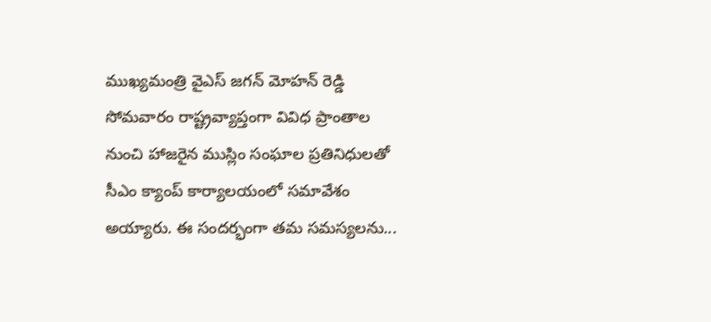ముఖ్యమంత్రి వైఎస్ జగన్ మోహన్ రెడ్డి సోమవారం రాష్ట్రవ్యాప్తంగా వివిధ ప్రాంతాల నుంచి హాజరైన ముస్లిం సంఘాల ప్రతినిధులతో సీఎం క్యాంప్ కార్యాలయంలో సమావేశం అయ్యారు. ఈ సందర్భంగా తమ సమస్యలను...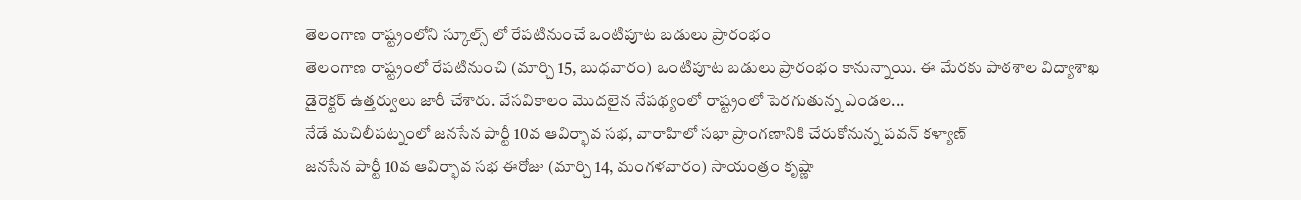తెలంగాణ రాష్ట్రంలోని స్కూల్స్ లో రేపటినుంచే ఒంటిపూట బడులు ప్రారంభం
తెలంగాణ రాష్ట్రంలో రేపటినుంచి (మార్చి 15, బుధవారం) ఒంటిపూట బడులు ప్రారంభం కానున్నాయి. ఈ మేరకు పాఠశాల విద్యాశాఖ డైరెక్టర్ ఉత్తర్వులు జారీ చేశారు. వేసవికాలం మొదలైన నేపథ్యంలో రాష్ట్రంలో పెరగుతున్న ఎండల...
నేడే మచిలీపట్నంలో జనసేన పార్టీ 10వ ఆవిర్భావ సభ, వారాహిలో సభా ప్రాంగణానికి చేరుకోనున్న పవన్ కళ్యాణ్
జనసేన పార్టీ 10వ ఆవిర్భావ సభ ఈరోజు (మార్చి 14, మంగళవారం) సాయంత్రం కృష్ణా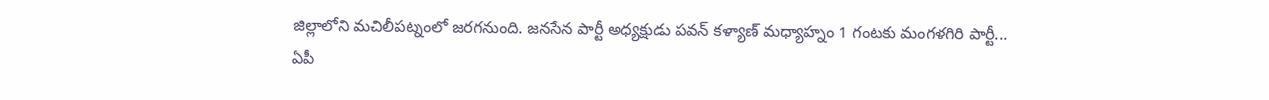జిల్లాలోని మచిలీపట్నంలో జరగనుంది. జనసేన పార్టీ అధ్యక్షుడు పవన్ కళ్యాణ్ మధ్యాహ్నం 1 గంటకు మంగళగిరి పార్టీ...
ఏపీ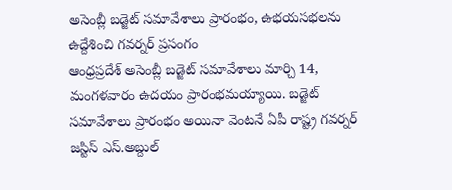అసెంబ్లీ బడ్జెట్ సమావేశాలు ప్రారంభం, ఉభయసభలను ఉద్దేశించి గవర్నర్ ప్రసంగం
ఆంధ్రప్రదేశ్ అసెంబ్లీ బడ్జెట్ సమావేశాలు మార్చి 14, మంగళవారం ఉదయం ప్రారంభమయ్యాయి. బడ్జెట్ సమావేశాలు ప్రారంభం అయినా వెంటనే ఏపీ రాష్ట్ర గవర్నర్ జస్టిస్ ఎస్.అబ్దుల్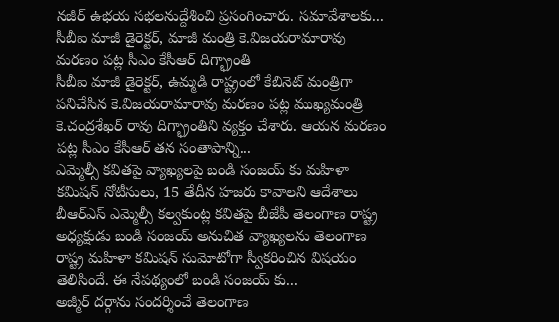నజీర్ ఉభయ సభలనుద్దేశించి ప్రసంగించారు. సమావేశాలకు...
సీబీఐ మాజీ డైరెక్టర్, మాజీ మంత్రి కె.విజయరామారావు మరణం పట్ల సీఎం కేసీఆర్ దిగ్భ్రాంతి
సీబీఐ మాజీ డైరెక్టర్, ఉమ్మడి రాష్ట్రంలో కేబినెట్ మంత్రిగా పనిచేసిన కె.విజయరామారావు మరణం పట్ల ముఖ్యమంత్రి కె.చంద్రశేఖర్ రావు దిగ్భ్రాంతిని వ్యక్తం చేశారు. ఆయన మరణం పట్ల సీఎం కేసీఆర్ తన సంతాపాన్ని...
ఎమ్మెల్సీ కవితపై వ్యాఖ్యలపై బండి సంజయ్ కు మహిళా కమిషన్ నోటీసులు, 15 తేదీన హజరు కావాలని ఆదేశాలు
బీఆర్ఎస్ ఎమ్మెల్సీ కల్వకుంట్ల కవితపై బీజేపీ తెలంగాణ రాష్ట్ర అధ్యక్షుడు బండి సంజయ్ అనుచిత వ్యాఖ్యలను తెలంగాణ రాష్ట్ర మహిళా కమిషన్ సుమోటోగా స్వీకరించిన విషయం తెలిసిందే. ఈ నేపథ్యంలో బండి సంజయ్ కు...
అజ్మీర్ దర్గాను సందర్శించే తెలంగాణ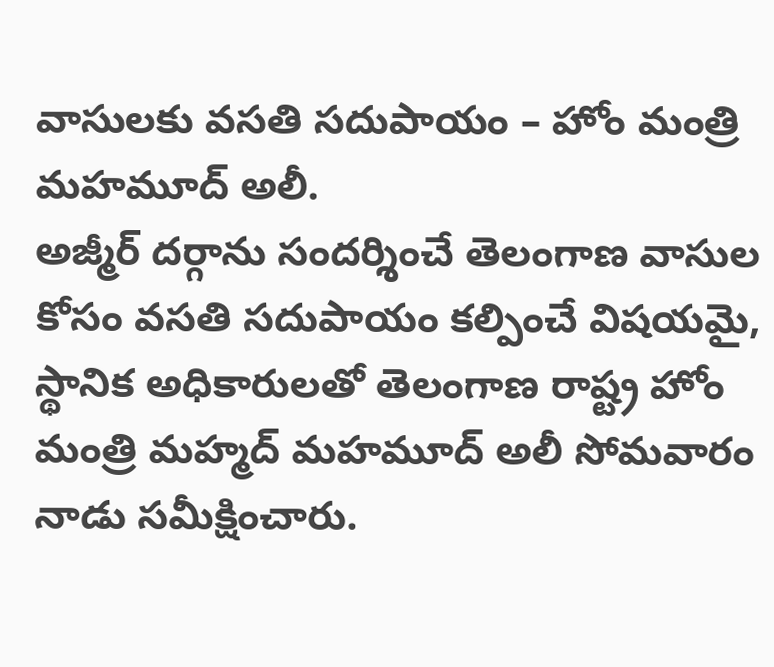వాసులకు వసతి సదుపాయం – హోం మంత్రి మహమూద్ అలీ.
అజ్మీర్ దర్గాను సందర్శించే తెలంగాణ వాసుల కోసం వసతి సదుపాయం కల్పించే విషయమై, స్థానిక అధికారులతో తెలంగాణ రాష్ట్ర హోం మంత్రి మహ్మద్ మహమూద్ అలీ సోమవారం నాడు సమీక్షించారు.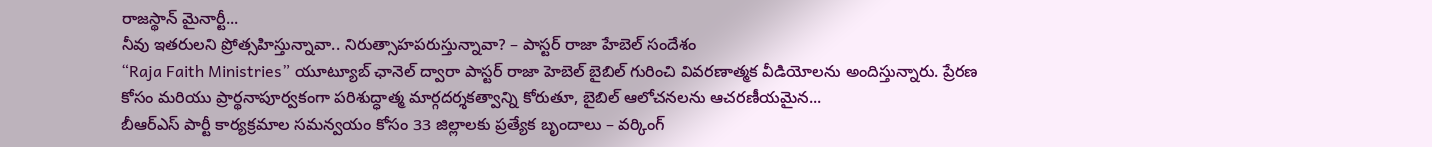రాజస్థాన్ మైనార్టీ...
నీవు ఇతరులని ప్రోత్సహిస్తున్నావా.. నిరుత్సాహపరుస్తున్నావా? – పాస్టర్ రాజా హేబెల్ సందేశం
“Raja Faith Ministries” యూట్యూబ్ ఛానెల్ ద్వారా పాస్టర్ రాజా హెబెల్ బైబిల్ గురించి వివరణాత్మక వీడియోలను అందిస్తున్నారు. ప్రేరణ కోసం మరియు ప్రార్థనాపూర్వకంగా పరిశుద్ధాత్మ మార్గదర్శకత్వాన్ని కోరుతూ, బైబిల్ ఆలోచనలను ఆచరణీయమైన...
బీఆర్ఎస్ పార్టీ కార్యక్రమాల సమన్వయం కోసం 33 జిల్లాలకు ప్రత్యేక బృందాలు – వర్కింగ్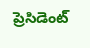ప్రెసిడెంట్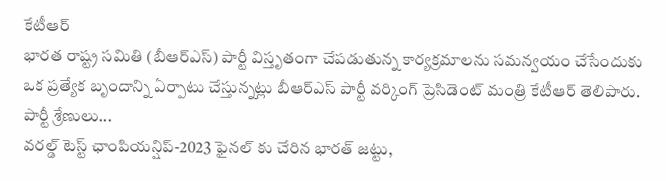కేటీఆర్
భారత రాష్ట్ర సమితి (బీఆర్ఎస్) పార్టీ విస్తృతంగా చేపడుతున్న కార్యక్రమాలను సమన్వయం చేసేందుకు ఒక ప్రత్యేక బృందాన్ని ఏర్పాటు చేస్తున్నట్లు బీఆర్ఎస్ పార్టీ వర్కింగ్ ప్రెసిడెంట్ మంత్రి కేటీఆర్ తెలిపారు. పార్టీ శ్రేణులు...
వరల్డ్ టెస్ట్ ఛాంపియన్షిప్-2023 ఫైనల్ కు చేరిన భారత్ జట్టు,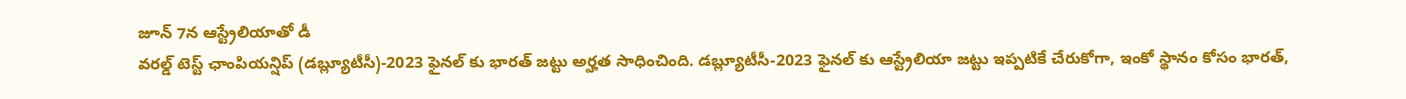జూన్ 7న ఆస్ట్రేలియాతో డీ
వరల్డ్ టెస్ట్ ఛాంపియన్షిప్ (డబ్ల్యూటీసీ)-2023 ఫైనల్ కు భారత్ జట్టు అర్హత సాధించింది. డబ్ల్యూటీసీ-2023 ఫైనల్ కు ఆస్ట్రేలియా జట్టు ఇప్పటికే చేరుకోగా, ఇంకో స్థానం కోసం భారత్,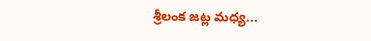శ్రీలంక జట్ల మధ్య...